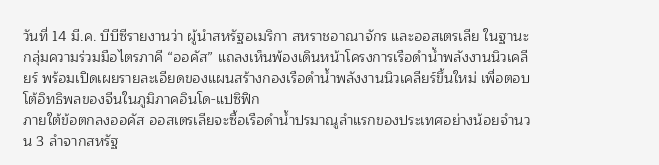วันที่ 14 มี.ค. บีบีซีรายงานว่า ผู้นำสหรัฐอเมริกา สหราชอาณาจักร และออสเตรเลีย ในฐานะกลุ่มความร่วมมือไตรภาคี “ออคัส” แถลงเห็นพ้องเดินหน้าโครงการเรือดำน้ำพลังงานนิวเคลียร์ พร้อมเปิดเผยรายละเอียดของแผนสร้างกองเรือดำน้ำพลังงานนิวเคลียร์ขึ้นใหม่ เพื่อตอบโต้อิทธิพลของจีนในภูมิภาคอินโด-แปซิฟิก
ภายใต้ข้อตกลงออคัส ออสเตรเลียจะซื้อเรือดำน้ำปรมาณูลำแรกของประเทศอย่างน้อยจำนวน 3 ลำจากสหรัฐ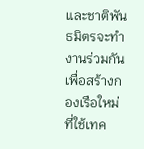และชาติพันธมิตรจะทำงานร่วมกันเพื่อสร้างกองเรือใหม่ที่ใช้เทค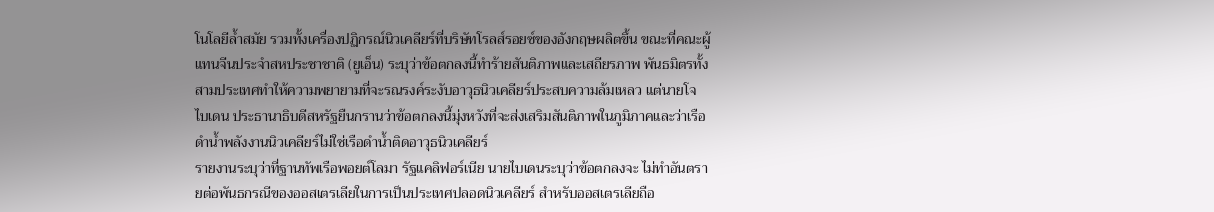โนโลยีล้ำสมัย รวมทั้งเครื่องปฏิกรณ์นิวเคลียร์ที่บริษัทโรลส์รอยซ์ของอังกฤษผลิตขึ้น ขณะที่คณะผู้แทนจีนประจำสหประชาชาติ (ยูเอ็น) ระบุว่าข้อตกลงนี้ทำร้ายสันติภาพและเสถียรภาพ พันธมิตรทั้งสามประเทศทำให้ความพยายามที่จะรณรงค์ระงับอาวุธนิวเคลียร์ประสบความล้มเหลว แต่นายโจ ไบเดน ประธานาธิบดีสหรัฐยืนกรานว่าข้อตกลงนี้มุ่งหวังที่จะส่งเสริมสันติภาพในภูมิภาคและว่าเรือดำน้ำพลังงานนิวเคลียร์ไม่ใช่เรือดำน้ำติดอาวุธนิวเคลียร์
รายงานระบุว่าที่ฐานทัพเรือพอยต์โลมา รัฐแคลิฟอร์เนีย นายไบเดนระบุว่าข้อตกลงจะ ไม่ทำอันตรายต่อพันธกรณีของออสเตรเลียในการเป็นประเทศปลอดนิวเคลียร์ สำหรับออสเตรเลียถือ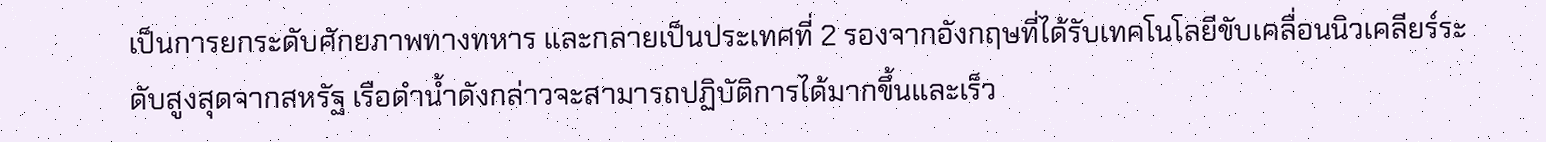เป็นการยกระดับศักยภาพทางทหาร และกลายเป็นประเทศที่ 2 รองจากอังกฤษที่ได้รับเทคโนโลยีขับเคลื่อนนิวเคลียร์ระดับสูงสุดจากสหรัฐ เรือดำน้ำดังกล่าวจะสามารถปฏิบัติการได้มากขึ้นและเร็ว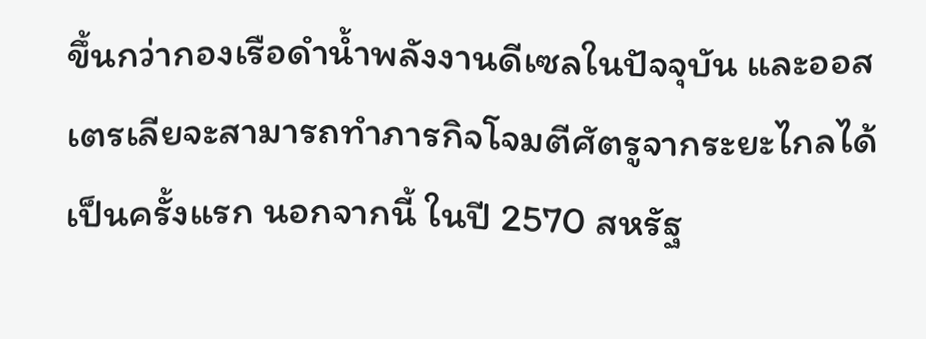ขึ้นกว่ากองเรือดำน้ำพลังงานดีเซลในปัจจุบัน และออสเตรเลียจะสามารถทำภารกิจโจมตีศัตรูจากระยะไกลได้เป็นครั้งแรก นอกจากนี้ ในปี 2570 สหรัฐ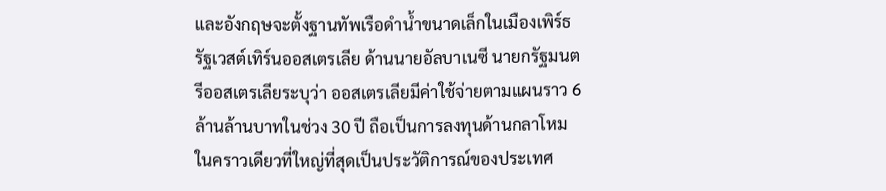และอังกฤษจะตั้งฐานทัพเรือดำน้ำขนาดเล็กในเมืองเพิร์ธ รัฐเวสต์เทิร์นออสเตรเลีย ด้านนายอัลบาเนซี นายกรัฐมนตรีออสเตรเลียระบุว่า ออสเตรเลียมีค่าใช้จ่ายตามแผนราว 6 ล้านล้านบาทในช่วง 30 ปี ถือเป็นการลงทุนด้านกลาโหมในคราวเดียวที่ใหญ่ที่สุดเป็นประวัติการณ์ของประเทศ